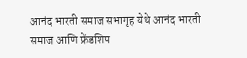आनंद भारती समाज सभागृह येथे आनंद भारती समाज आणि फ्रेंडशिप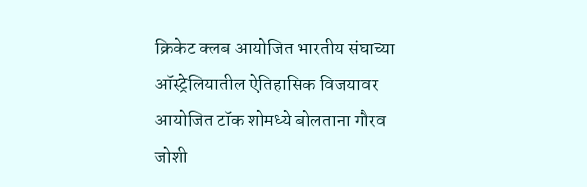क्रिकेट क्लब आयोजित भारतीय संघाच्या ऑस्ट्रेलियातील ऐतिहासिक विजयावर आयोजित टॉक शोमध्ये बोलताना गौरव जोशी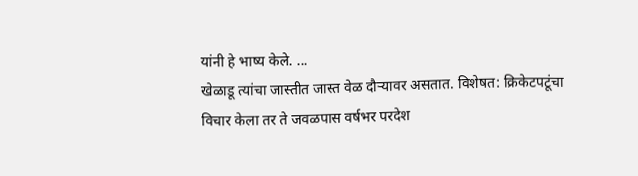यांनी हे भाष्य केले. ...
खेळाडू त्यांचा जास्तीत जास्त वेळ दौऱ्यावर असतात. विशेषत: क्रिकेटपटूंचा विचार केला तर ते जवळपास वर्षभर परदेश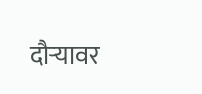दौऱ्यावर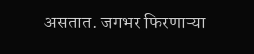असतात. जगभर फिरणाऱ्या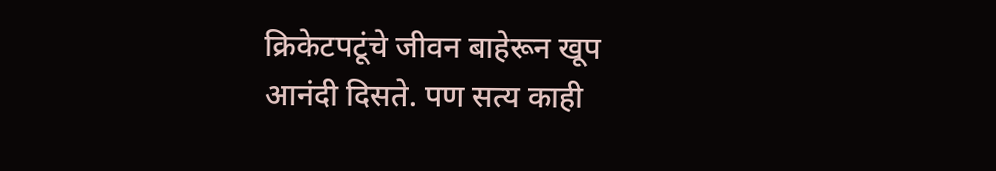क्रिकेटपटूंचे जीवन बाहेरून खूप आनंदी दिसते. पण सत्य काही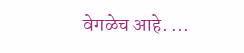वेगळेच आहे. ...